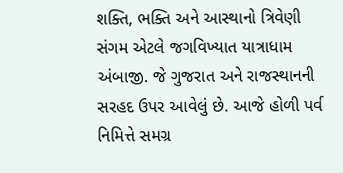શક્તિ, ભક્તિ અને આસ્થાનો ત્રિવેણી સંગમ એટલે જગવિખ્યાત યાત્રાધામ અંબાજી. જે ગુજરાત અને રાજસ્થાનની સરહદ ઉપર આવેલું છે. આજે હોળી પર્વ નિમિત્તે સમગ્ર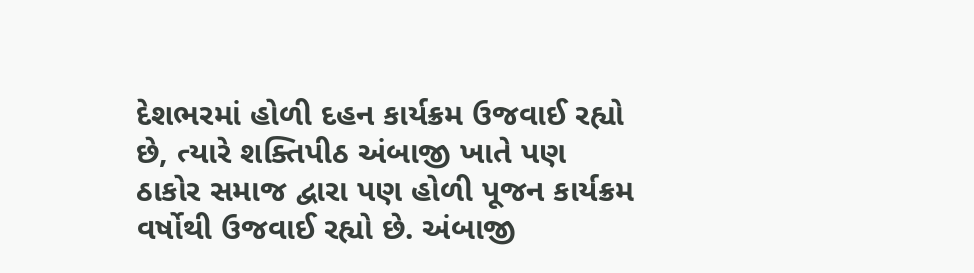દેશભરમાં હોળી દહન કાર્યક્રમ ઉજવાઈ રહ્યો છે, ત્યારે શક્તિપીઠ અંબાજી ખાતે પણ ઠાકોર સમાજ દ્વારા પણ હોળી પૂજન કાર્યક્રમ વર્ષોથી ઉજવાઈ રહ્યો છે. અંબાજી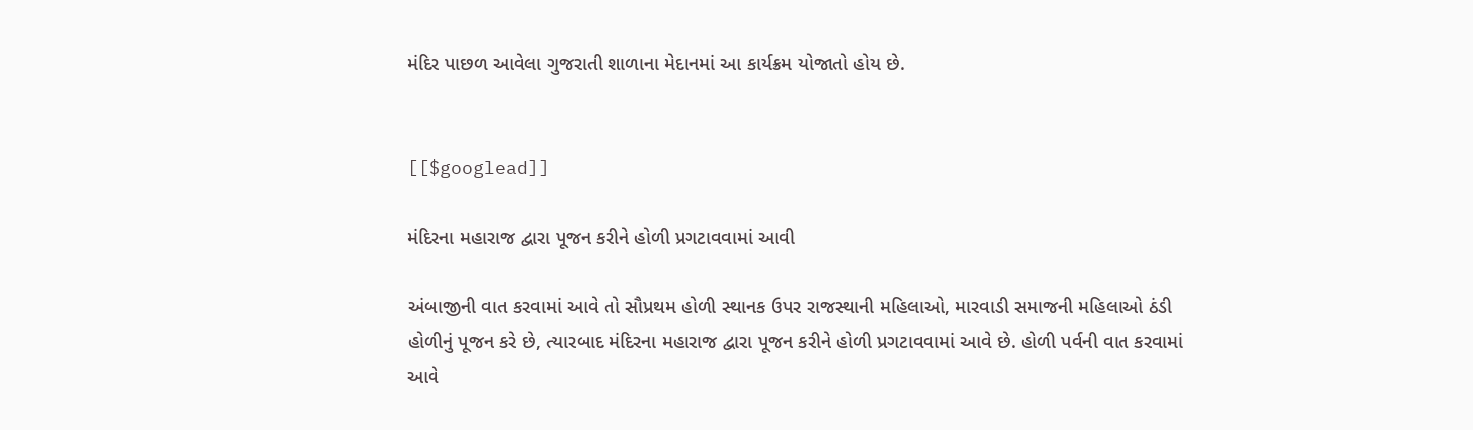મંદિર પાછળ આવેલા ગુજરાતી શાળાના મેદાનમાં આ કાર્યક્રમ યોજાતો હોય છે.


[[$googlead]]

મંદિરના મહારાજ દ્વારા પૂજન કરીને હોળી પ્રગટાવવામાં આવી

અંબાજીની વાત કરવામાં આવે તો સૌપ્રથમ હોળી સ્થાનક ઉપર રાજસ્થાની મહિલાઓ, મારવાડી સમાજની મહિલાઓ ઠંડી હોળીનું પૂજન કરે છે, ત્યારબાદ મંદિરના મહારાજ દ્વારા પૂજન કરીને હોળી પ્રગટાવવામાં આવે છે. હોળી પર્વની વાત કરવામાં આવે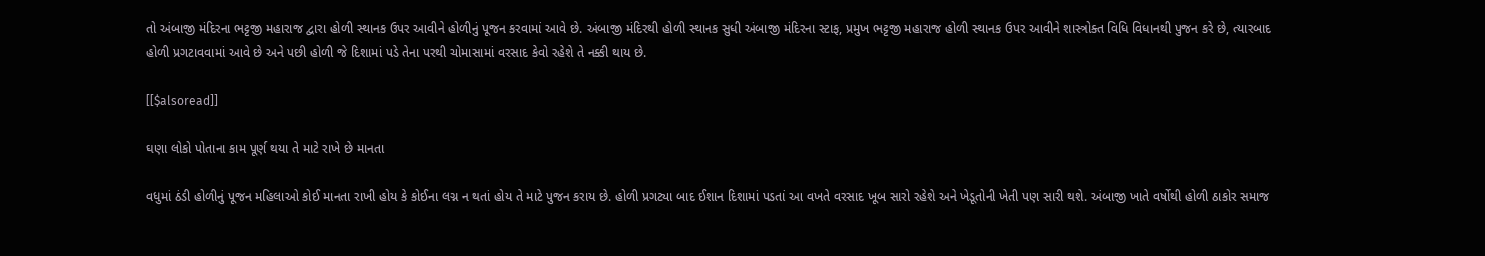તો અંબાજી મંદિરના ભટ્ટજી મહારાજ દ્વારા હોળી સ્થાનક ઉપર આવીને હોળીનું પૂજન કરવામાં આવે છે. અંબાજી મંદિરથી હોળી સ્થાનક સુધી અંબાજી મંદિરના સ્ટાફ, પ્રમુખ ભટ્ટજી મહારાજ હોળી સ્થાનક ઉપર આવીને શાસ્ત્રોક્ત વિધિ વિધાનથી પુજન કરે છે, ત્યારબાદ હોળી પ્રગટાવવામાં આવે છે અને પછી હોળી જે દિશામાં પડે તેના પરથી ચોમાસામાં વરસાદ કેવો રહેશે તે નક્કી થાય છે.

[[$alsoread]]

ઘણા લોકો પોતાના કામ પૂર્ણ થયા તે માટે રાખે છે માનતા

વધુમાં ઠંડી હોળીનું પૂજન મહિલાઓ કોઈ માનતા રાખી હોય કે કોઈના લગ્ન ન થતાં હોય તે માટે પુજન કરાય છે. હોળી પ્રગટ્યા બાદ ઈશાન દિશામાં પડતાં આ વખતે વરસાદ ખૂબ સારો રહેશે અને ખેડૂતોની ખેતી પણ સારી થશે. અંબાજી ખાતે વર્ષોથી હોળી ઠાકોર સમાજ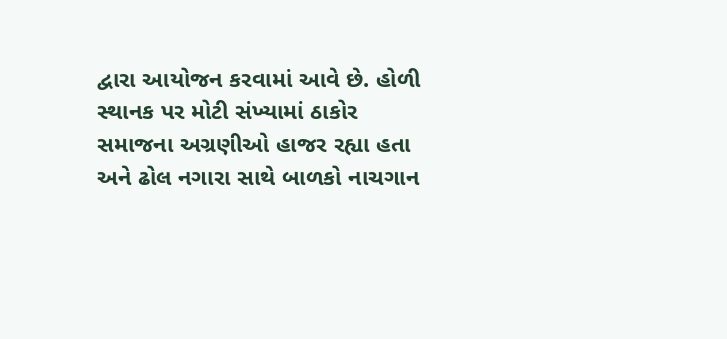દ્વારા આયોજન કરવામાં આવે છે. હોળી સ્થાનક પર મોટી સંખ્યામાં ઠાકોર સમાજના અગ્રણીઓ હાજર રહ્યા હતા અને ઢોલ નગારા સાથે બાળકો નાચગાન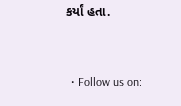કર્યાં હતા.


  • Follow us on: